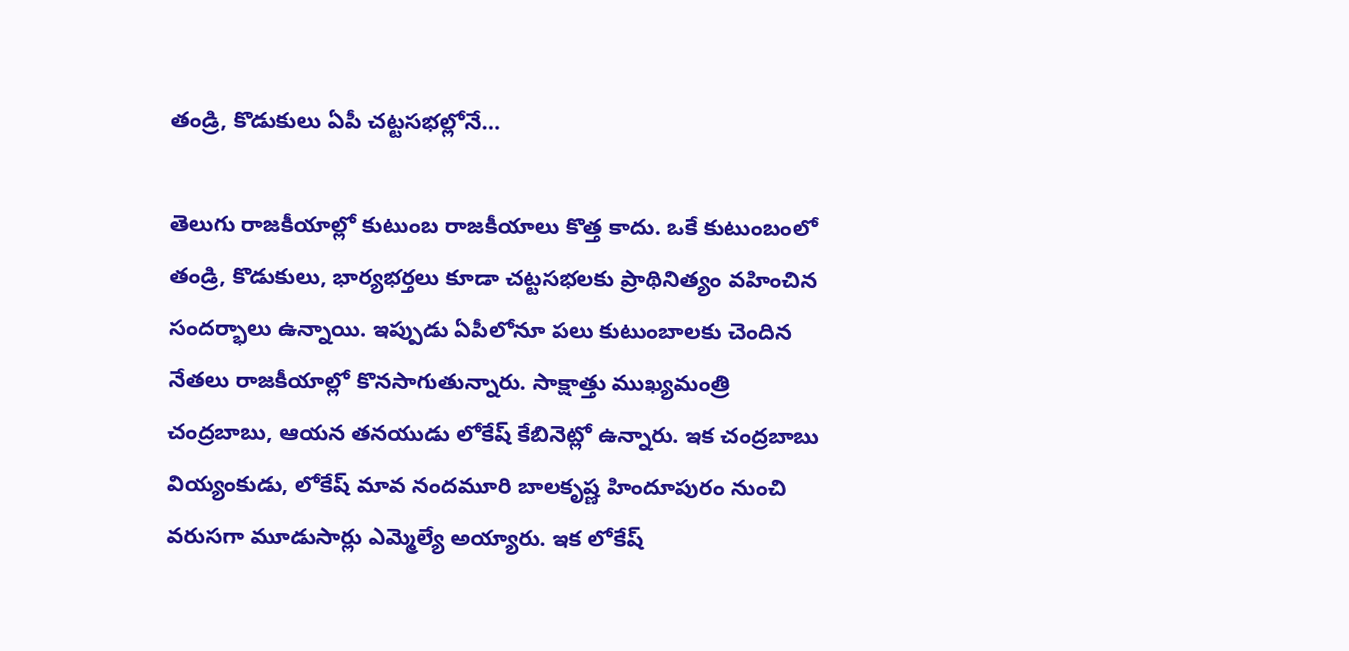తండ్రి, కొడుకులు ఏపీ చ‌ట్ట‌స‌భ‌ల్లోనే…

తెలుగు రాజ‌కీయాల్లో కుటుంబ రాజ‌కీయాలు కొత్త కాదు. ఒకే కుటుంబంలో తండ్రి, కొడుకులు, భార్య‌భ‌ర్త‌లు కూడా చ‌ట్ట‌స‌భ‌ల‌కు ప్రాథినిత్యం వ‌హించిన సంద‌ర్భాలు ఉన్నాయి. ఇప్పుడు ఏపీలోనూ ప‌లు కుటుంబాల‌కు చెందిన నేత‌లు రాజ‌కీయాల్లో కొన‌సాగుతున్నారు. సాక్షాత్తు ముఖ్య‌మంత్రి చంద్ర‌బాబు, ఆయ‌న త‌న‌యుడు లోకేష్ కేబినెట్లో ఉన్నారు. ఇక చంద్ర‌బాబు వియ్యంకుడు, లోకేష్ మావ నంద‌మూరి బాల‌కృష్ణ హిందూపురం నుంచి వ‌రుస‌గా మూడుసార్లు ఎమ్మెల్యే అయ్యారు. ఇక లోకేష్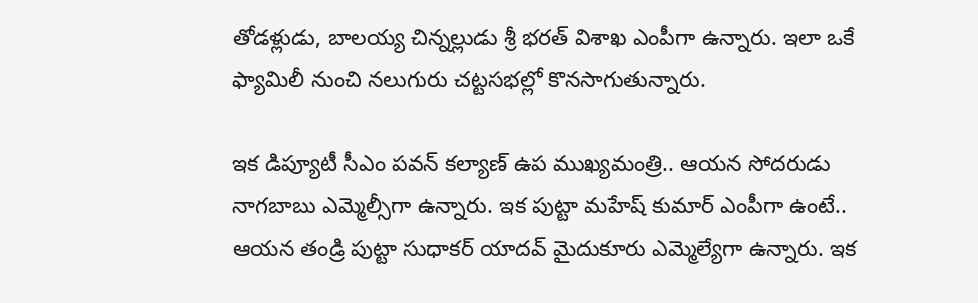తోడ‌ళ్లుడు, బాల‌య్య చిన్న‌ల్లుడు శ్రీ భ‌ర‌త్ విశాఖ ఎంపీగా ఉన్నారు. ఇలా ఒకే ఫ్యామిలీ నుంచి న‌లుగురు చ‌ట్ట‌స‌భ‌ల్లో కొన‌సాగుతున్నారు.

ఇక డిప్యూటీ సీఎం ప‌వ‌న్ క‌ల్యాణ్ ఉప ముఖ్య‌మంత్రి.. ఆయ‌న సోద‌రుడు నాగ‌బాబు ఎమ్మెల్సీగా ఉన్నారు. ఇక పుట్టా మ‌హేష్ కుమార్ ఎంపీగా ఉంటే.. ఆయ‌న తండ్రి పుట్టా సుధాక‌ర్ యాద‌వ్ మైదుకూరు ఎమ్మెల్యేగా ఉన్నారు. ఇక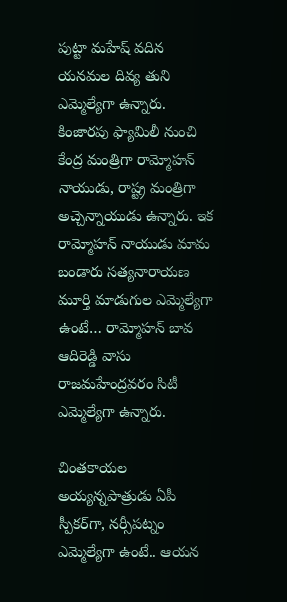పుట్టా మ‌హేష్ వ‌దిన య‌న‌మ‌ల దివ్య తుని ఎమ్మెల్యేగా ఉన్నారు. కింజార‌పు ఫ్యామిలీ నుంచి కేంద్ర మంత్రిగా రామ్మోహ‌న్ నాయుడు, రాష్ట్ర మంత్రిగా అచ్చెన్నాయుడు ఉన్నారు. ఇక రామ్మోహ‌న్ నాయుడు మామ బండారు స‌త్య‌నారాయ‌ణ మూర్తి మాడుగుల ఎమ్మెల్యేగా ఉంటే… రామ్మోహ‌న్ బావ ఆదిరెడ్డి వాసు రాజ‌మ‌హేంద్ర‌వ‌రం సిటీ ఎమ్మెల్యేగా ఉన్నారు.

చింత‌కాయ‌ల అయ్య‌న్న‌పాత్రుడు ఏపీ స్పీక‌ర్‌గా, న‌ర్సీప‌ట్నం ఎమ్మెల్యేగా ఉంటే.. ఆయ‌న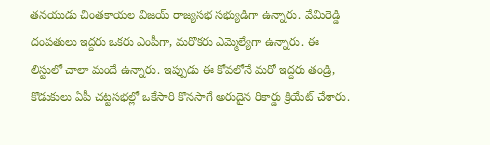త‌న‌యుడు చింత‌కాయ‌ల విజ‌య్ రాజ్య‌స‌భ స‌భ్యుడిగా ఉన్నారు. వేమిరెడ్డి దంప‌తులు ఇద్ద‌రు ఒక‌రు ఎంపీగా, మ‌రొక‌రు ఎమ్మెల్యేగా ఉన్నారు. ఈ లిస్టులో చాలా మందే ఉన్నారు. ఇప్పుడు ఈ కోవ‌లోనే మ‌రో ఇద్ద‌రు తండ్రి, కొడుకులు ఏపీ చ‌ట్ట‌స‌భ‌ల్లో ఒకేసారి కొన‌సాగే అరుదైన రికార్డు క్రియేట్ చేశారు.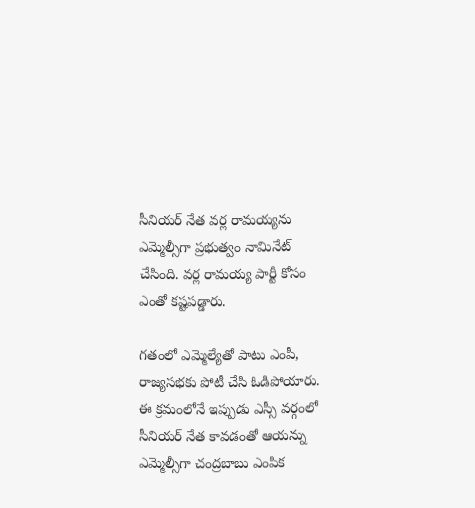సీనియ‌ర్ నేత వ‌ర్ల రామ‌య్యను ఎమ్మెల్సీగా ప్ర‌భుత్వం నామినేట్ చేసింది. వ‌ర్ల రామ‌య్య పార్టీ కోసం ఎంతో క‌ష్ట‌ప‌డ్డారు.

గ‌తంలో ఎమ్మెల్యేతో పాటు ఎంపీ, రాజ్య‌స‌భ‌కు పోటీ చేసి ఓడిపోయారు. ఈ క్ర‌మంలోనే ఇప్పుడు ఎస్సీ వ‌ర్గంలో సీనియ‌ర్ నేత కావ‌డంతో ఆయ‌న్ను ఎమ్మెల్సీగా చంద్రబాబు ఎంపిక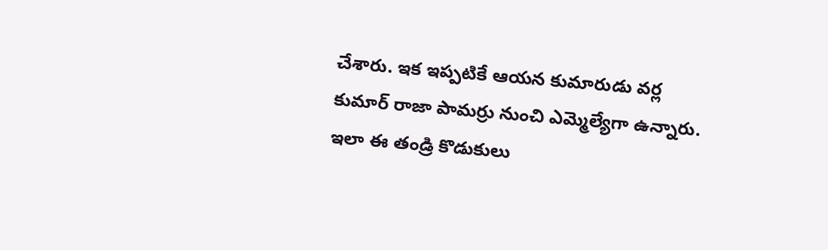చేశారు. ఇక ఇప్ప‌టికే ఆయ‌న కుమారుడు వ‌ర్ల కుమార్ రాజా పామ‌ర్రు నుంచి ఎమ్మెల్యేగా ఉన్నారు. ఇలా ఈ తండ్రి కొడుకులు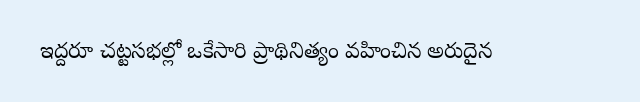ఇద్ద‌రూ చ‌ట్ట‌స‌భ‌ల్లో ఒకేసారి ప్రాథినిత్యం వ‌హించిన అరుదైన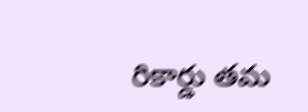రికార్డు త‌మ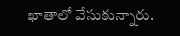ఖాతాలో వేసుకున్నారు.